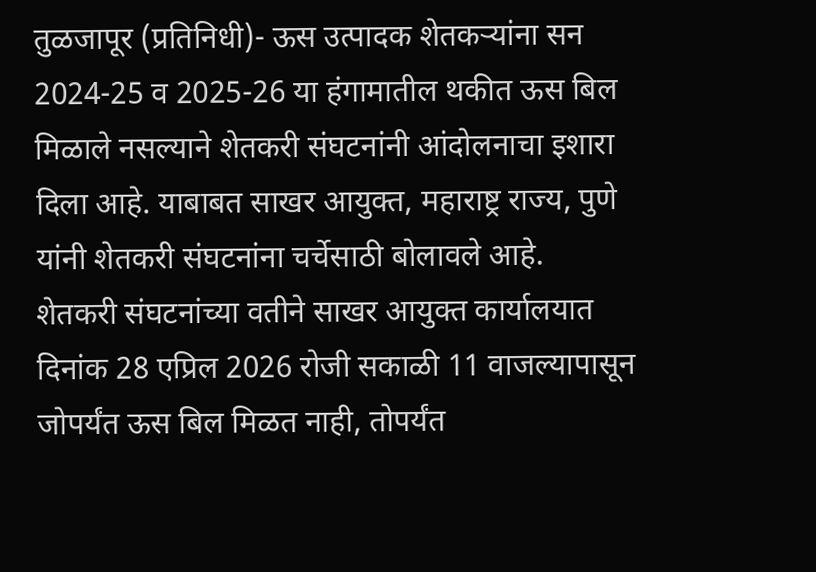तुळजापूर (प्रतिनिधी)- ऊस उत्पादक शेतकऱ्यांना सन 2024-25 व 2025-26 या हंगामातील थकीत ऊस बिल मिळाले नसल्याने शेतकरी संघटनांनी आंदोलनाचा इशारा दिला आहे. याबाबत साखर आयुक्त, महाराष्ट्र राज्य, पुणे यांनी शेतकरी संघटनांना चर्चेसाठी बोलावले आहे.
शेतकरी संघटनांच्या वतीने साखर आयुक्त कार्यालयात दिनांक 28 एप्रिल 2026 रोजी सकाळी 11 वाजल्यापासून जोपर्यंत ऊस बिल मिळत नाही, तोपर्यंत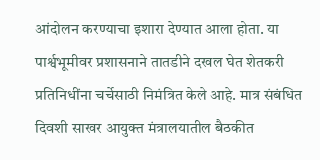आंदोलन करण्याचा इशारा देण्यात आला होता. या पार्श्वभूमीवर प्रशासनाने तातडीने दखल घेत शेतकरी प्रतिनिधींना चर्चेसाठी निमंत्रित केले आहे. मात्र संबंधित दिवशी साखर आयुक्त मंत्रालयातील बैठकीत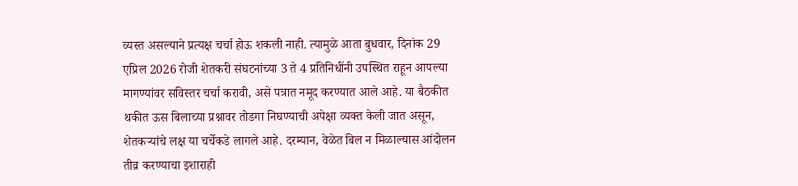व्यस्त असल्याने प्रत्यक्ष चर्चा होऊ शकली नाही. त्यामुळे आता बुधवार, दिनांक 29 एप्रिल 2026 रोजी शेतकरी संघटनांच्या 3 ते 4 प्रतिनिधींनी उपस्थित राहून आपल्या मागण्यांवर सविस्तर चर्चा करावी, असे पत्रात नमूद करण्यात आले आहे. या बैठकीत थकीत ऊस बिलाच्या प्रश्नावर तोडगा निघण्याची अपेक्षा व्यक्त केली जात असून, शेतकऱ्यांचे लक्ष या चर्चेकडे लागले आहे. दरम्यान, वेळेत बिल न मिळाल्यास आंदोलन तीव्र करण्याचा इशाराही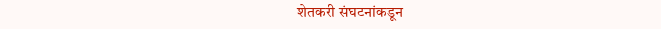शेतकरी संघटनांकडून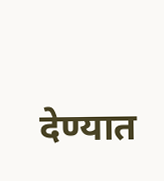देण्यात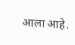आला आहे.